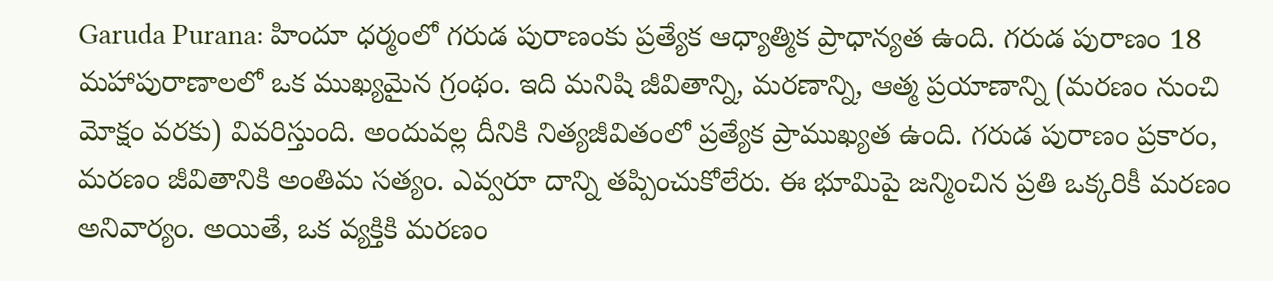Garuda Purana: హిందూ ధర్మంలో గరుడ పురాణంకు ప్రత్యేక ఆధ్యాత్మిక ప్రాధాన్యత ఉంది. గరుడ పురాణం 18 మహాపురాణాలలో ఒక ముఖ్యమైన గ్రంథం. ఇది మనిషి జీవితాన్ని, మరణాన్ని, ఆత్మ ప్రయాణాన్ని (మరణం నుంచి మోక్షం వరకు) వివరిస్తుంది. అందువల్ల దీనికి నిత్యజీవితంలో ప్రత్యేక ప్రాముఖ్యత ఉంది. గరుడ పురాణం ప్రకారం, మరణం జీవితానికి అంతిమ సత్యం. ఎవ్వరూ దాన్ని తప్పించుకోలేరు. ఈ భూమిపై జన్మించిన ప్రతి ఒక్కరికీ మరణం అనివార్యం. అయితే, ఒక వ్యక్తికి మరణం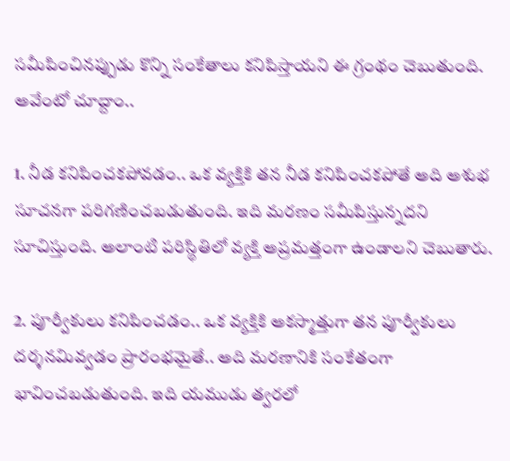సమీపించినప్పుడు కొన్ని సంకేతాలు కనిపిస్తాయని ఈ గ్రంథం చెబుతుంది. అవేంటో చూద్దాం..

1. నీడ కనిపించకపోవడం.. ఒక వ్యక్తికి తన నీడ కనిపించకపోతే అది అశుభ సూచనగా పరిగణించబడుతుంది. ఇది మరణం సమీపిస్తున్నదని సూచిస్తుంది. అలాంటి పరిస్థితిలో వ్యక్తి అప్రమత్తంగా ఉండాలని చెబుతారు.

2. పూర్వీకులు కనిపించడం.. ఒక వ్యక్తికి అకస్మాత్తుగా తన పూర్వీకులు దర్శనమివ్వడం ప్రారంభమైతే.. అది మరణానికి సంకేతంగా భావించబడుతుంది. ఇది యముడు త్వరలో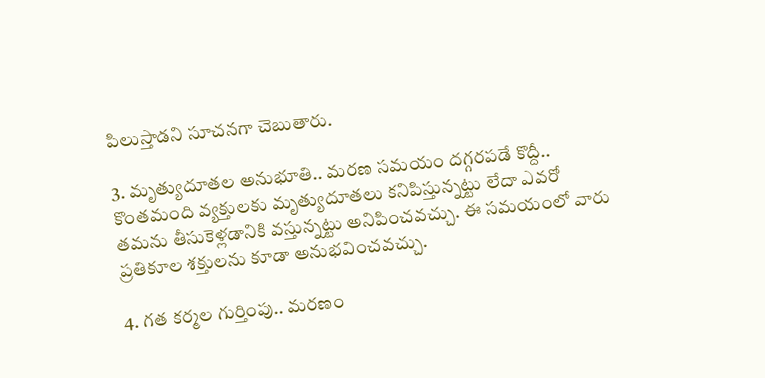పిలుస్తాడని సూచనగా చెబుతారు.

3. మృత్యుదూతల అనుభూతి.. మరణ సమయం దగ్గరపడే కొద్దీ.. కొంతమంది వ్యక్తులకు మృత్యుదూతలు కనిపిస్తున్నట్టు లేదా ఎవరో తమను తీసుకెళ్లడానికి వస్తున్నట్టు అనిపించవచ్చు. ఈ సమయంలో వారు ప్రతికూల శక్తులను కూడా అనుభవించవచ్చు.

4. గత కర్మల గుర్తింపు.. మరణం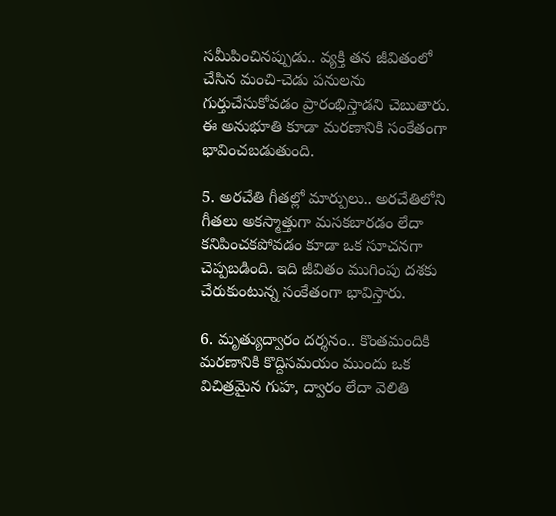సమీపించినప్పుడు.. వ్యక్తి తన జీవితంలో చేసిన మంచి-చెడు పనులను గుర్తుచేసుకోవడం ప్రారంభిస్తాడని చెబుతారు. ఈ అనుభూతి కూడా మరణానికి సంకేతంగా భావించబడుతుంది.

5. అరచేతి గీతల్లో మార్పులు.. అరచేతిలోని గీతలు అకస్మాత్తుగా మసకబారడం లేదా కనిపించకపోవడం కూడా ఒక సూచనగా చెప్పబడింది. ఇది జీవితం ముగింపు దశకు చేరుకుంటున్న సంకేతంగా భావిస్తారు.

6. మృత్యుద్వారం దర్శనం.. కొంతమందికి మరణానికి కొద్దిసమయం ముందు ఒక విచిత్రమైన గుహ, ద్వారం లేదా వెలితి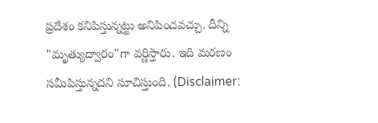ప్రదేశం కనిపిస్తున్నట్టు అనిపించవచ్చు. దీన్ని "మృత్యుద్వారం"గా వర్ణిస్తారు. ఇది మరణం సమీపిస్తున్నదని సూచిస్తుంది. (Disclaimer: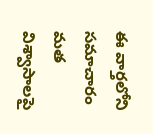ఈ వార్తలోని సమాచారం మత విశ్వాసాలపై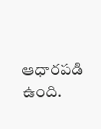ఆధారపడి ఉంది.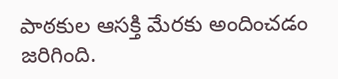పాఠకుల ఆసక్తి మేరకు అందించడం జరిగింది.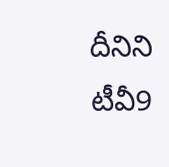దీనిని టీవీ9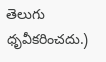తెలుగు ధృవీకరించదు.)